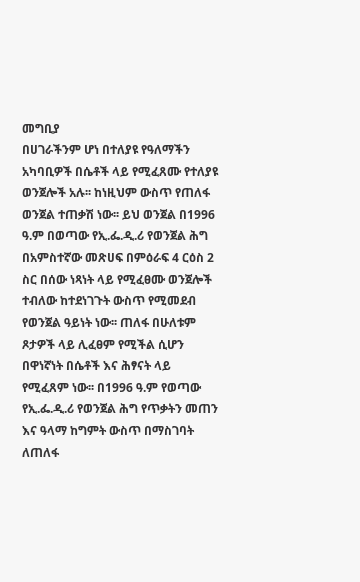መግቢያ
በሀገራችንም ሆነ በተለያዩ የዓለማችን አካባቢዎች በሴቶች ላይ የሚፈጸሙ የተለያዩ ወንጀሎች አሉ፡፡ ከነዚህም ውስጥ የጠለፋ ወንጀል ተጠቃሽ ነው፡፡ ይህ ወንጀል በ1996 ዓ.ም በወጣው የኢ.ፌ.ዲ.ሪ የወንጀል ሕግ በአምስተኛው መጽሀፍ በምዕራፍ 4 ርዕስ 2 ስር በሰው ነጻነት ላይ የሚፈፀሙ ወንጀሎች ተብለው ከተደነገጉት ውስጥ የሚመደብ የወንጀል ዓይነት ነው፡፡ ጠለፋ በሁለቱም ጾታዎች ላይ ሊፈፀም የሚችል ሲሆን በዋነኛነት በሴቶች እና ሕፃናት ላይ የሚፈጸም ነው፡፡ በ1996 ዓ.ም የወጣው የኢ.ፌ.ዲ.ሪ የወንጀል ሕግ የጥቃትን መጠን እና ዓላማ ከግምት ውስጥ በማስገባት ለጠለፋ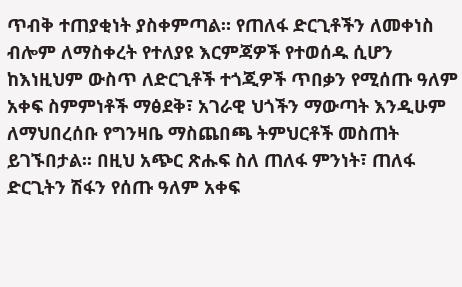ጥብቅ ተጠያቂነት ያስቀምጣል። የጠለፋ ድርጊቶችን ለመቀነስ ብሎም ለማስቀረት የተለያዩ እርምጃዎች የተወሰዱ ሲሆን ከእነዚህም ውስጥ ለድርጊቶች ተጎጂዎች ጥበቃን የሚሰጡ ዓለም አቀፍ ስምምነቶች ማፅደቅ፣ አገራዊ ህጎችን ማውጣት እንዲሁም ለማህበረሰቡ የግንዛቤ ማስጨበጫ ትምህርቶች መስጠት ይገኙበታል፡፡ በዚህ አጭር ጽሑፍ ስለ ጠለፋ ምንነት፣ ጠለፋ ድርጊትን ሽፋን የሰጡ ዓለም አቀፍ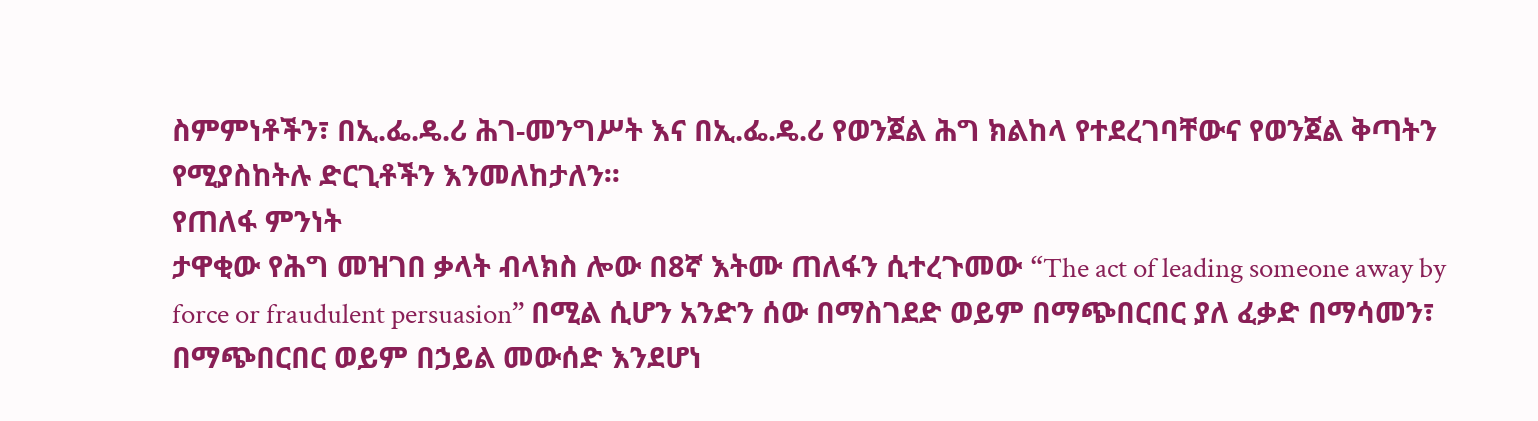ስምምነቶችን፣ በኢ.ፌ.ዴ.ሪ ሕገ-መንግሥት እና በኢ.ፌ.ዴ.ሪ የወንጀል ሕግ ክልከላ የተደረገባቸውና የወንጀል ቅጣትን የሚያስከትሉ ድርጊቶችን እንመለከታለን፡፡
የጠለፋ ምንነት
ታዋቂው የሕግ መዝገበ ቃላት ብላክስ ሎው በ8ኛ እትሙ ጠለፋን ሲተረጉመው “The act of leading someone away by force or fraudulent persuasion” በሚል ሲሆን አንድን ሰው በማስገደድ ወይም በማጭበርበር ያለ ፈቃድ በማሳመን፣ በማጭበርበር ወይም በኃይል መውሰድ እንደሆነ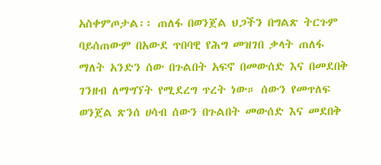አስቀምጦታል፡፡ ጠለፋ በወንጀል ህጋችን በግልጽ ትርጉም ባይሰጠውም በአውደ ጥበባዊ የሕግ መዝገበ ቃላት ጠለፋ ማለት አንድን ሰው በጉልበት አፍኖ በመውሰድ እና በመደበቅ ገንዘብ ለማግኘት የሚደረግ ጥረት ነው። ሰውን የመጥለፍ ወንጀል ጽንሰ ሀሳብ ሰውን በጉልበት መውሰድ እና መደበቅ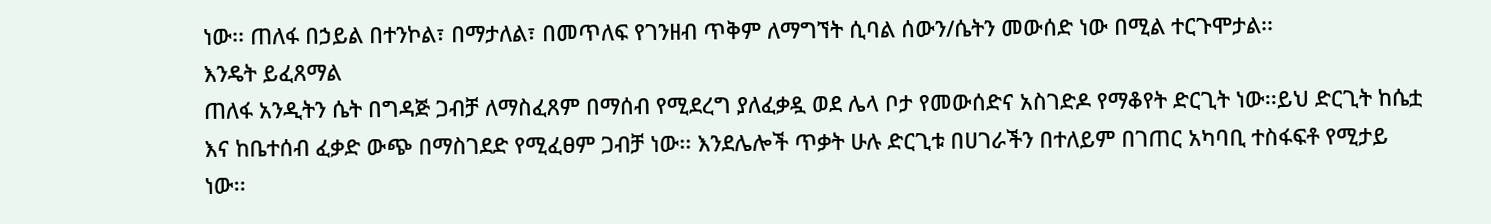ነው፡፡ ጠለፋ በኃይል በተንኮል፣ በማታለል፣ በመጥለፍ የገንዘብ ጥቅም ለማግኘት ሲባል ሰውን/ሴትን መውሰድ ነው በሚል ተርጉሞታል፡፡
እንዴት ይፈጸማል
ጠለፋ አንዲትን ሴት በግዳጅ ጋብቻ ለማስፈጸም በማሰብ የሚደረግ ያለፈቃዷ ወደ ሌላ ቦታ የመውሰድና አስገድዶ የማቆየት ድርጊት ነው፡፡ይህ ድርጊት ከሴቷ እና ከቤተሰብ ፈቃድ ውጭ በማስገደድ የሚፈፀም ጋብቻ ነው፡፡ እንደሌሎች ጥቃት ሁሉ ድርጊቱ በሀገራችን በተለይም በገጠር አካባቢ ተስፋፍቶ የሚታይ ነው፡፡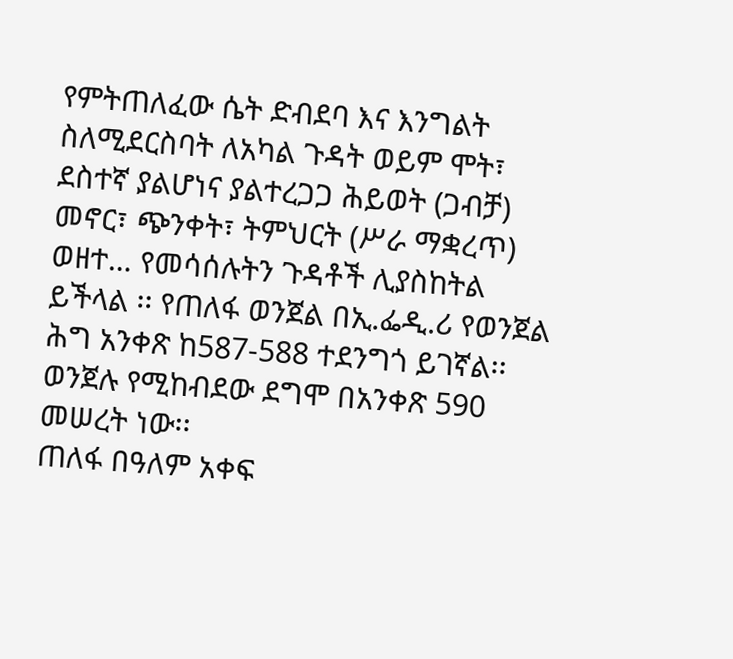የምትጠለፈው ሴት ድብደባ እና እንግልት ስለሚደርስባት ለአካል ጉዳት ወይም ሞት፣ ደስተኛ ያልሆነና ያልተረጋጋ ሕይወት (ጋብቻ) መኖር፣ ጭንቀት፣ ትምህርት (ሥራ ማቋረጥ) ወዘተ… የመሳሰሉትን ጉዳቶች ሊያስከትል ይችላል ፡፡ የጠለፋ ወንጀል በኢ.ፌዲ.ሪ የወንጀል ሕግ አንቀጽ ከ587-588 ተደንግጎ ይገኛል፡፡ ወንጀሉ የሚከብደው ደግሞ በአንቀጽ 590 መሠረት ነው፡፡
ጠለፋ በዓለም አቀፍ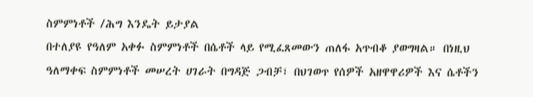ስምምነቶች /ሕግ እንዴት ይታያል
በተለያዩ የዓለም አቀፉ ስምምነቶች በሴቶች ላይ የሚፈጸመውን ጠለፋ አጥብቆ ያወግዛል። በነዚህ ዓለማቀፍ ስምምነቶች መሠረት ሀገራት በግዳጅ ጋብቻ፣ በህገወጥ የሰዎች አዘዋዋሪዎች እና ሴቶችን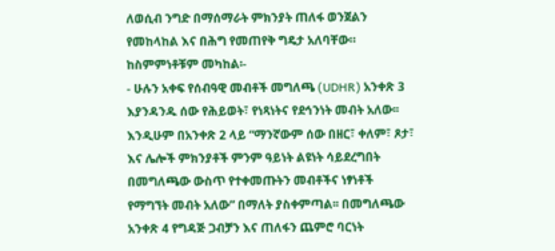ለወሲብ ንግድ በማሰማራት ምክንያት ጠለፋ ወንጀልን የመከላከል እና በሕግ የመጠየቅ ግዴታ አለባቸው። ከስምምነቶቹም መካከል፡-
- ሁሉን አቀፍ የሰብዓዊ መብቶች መግለጫ (UDHR) አንቀጽ 3 እያንዳንዱ ሰው የሕይወት፣ የነጻነትና የደኅንነት መብት አለው፡፡ እንዲሁም በአንቀጽ 2 ላይ “ማንኛውም ሰው በዘር፣ ቀለም፣ ጾታ፣ እና ሌሎች ምክንያቶች ምንም ዓይነት ልዩነት ሳይደረግበት በመግለጫው ውስጥ የተቀመጡትን መብቶችና ነፃነቶች የማግኘት መብት አለው” በማለት ያስቀምጣል፡፡ በመግለጫው አንቀጽ 4 የግዳጅ ጋብቻን እና ጠለፋን ጨምሮ ባርነት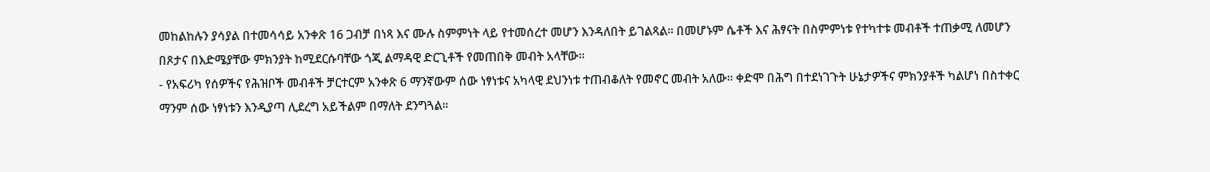መከልከሉን ያሳያል በተመሳሳይ አንቀጽ 16 ጋብቻ በነጻ እና ሙሉ ስምምነት ላይ የተመሰረተ መሆን እንዳለበት ይገልጻል። በመሆኑም ሴቶች እና ሕፃናት በስምምነቱ የተካተቱ መብቶች ተጠቃሚ ለመሆን በጾታና በእድሜያቸው ምክንያት ከሚደርሱባቸው ጎጂ ልማዳዊ ድርጊቶች የመጠበቅ መብት አላቸው፡፡
- የአፍሪካ የሰዎችና የሕዝቦች መብቶች ቻርተርም አንቀጽ 6 ማንኛውም ሰው ነፃነቱና አካላዊ ደህንነቱ ተጠብቆለት የመኖር መብት አለው፡፡ ቀድሞ በሕግ በተደነገጉት ሁኔታዎችና ምክንያቶች ካልሆነ በስተቀር ማንም ሰው ነፃነቱን እንዲያጣ ሊደረግ አይችልም በማለት ደንግጓል፡፡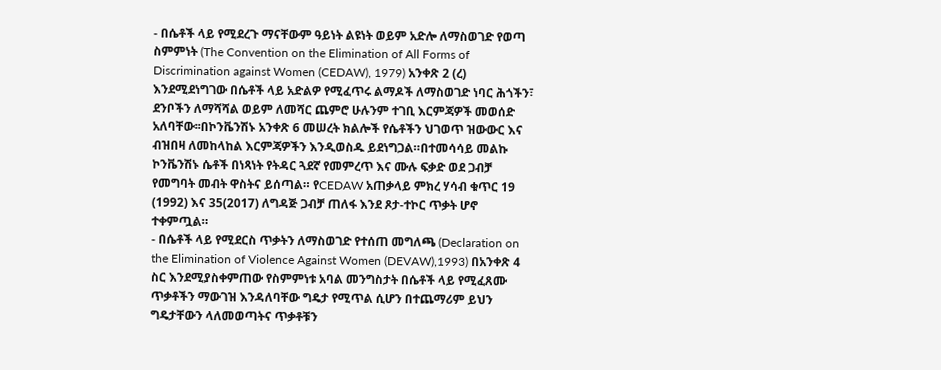- በሴቶች ላይ የሚደረጉ ማናቸውም ዓይነት ልዩነት ወይም አድሎ ለማስወገድ የወጣ ስምምነት (The Convention on the Elimination of All Forms of Discrimination against Women (CEDAW), 1979) አንቀጽ 2 (ረ) እንደሚደነግገው በሴቶች ላይ አድልዎ የሚፈጥሩ ልማዶች ለማስወገድ ነባር ሕጎችን፣ ደንቦችን ለማሻሻል ወይም ለመሻር ጨምሮ ሁሉንም ተገቢ እርምጃዎች መወሰድ አለባቸው፡፡በኮንቬንሽኑ አንቀጽ 6 መሠረት ክልሎች የሴቶችን ህገወጥ ዝውውር እና ብዝበዛ ለመከላከል እርምጃዎችን እንዲወስዱ ይደነግጋል።በተመሳሳይ መልኩ ኮንቬንሽኑ ሴቶች በነጻነት የትዳር ጓደኛ የመምረጥ እና ሙሉ ፍቃድ ወደ ጋብቻ የመግባት መብት ዋስትና ይሰጣል። የCEDAW አጠቃላይ ምክረ ሃሳብ ቁጥር 19 (1992) እና 35(2017) ለግዳጅ ጋብቻ ጠለፋ እንደ ጾታ-ተኮር ጥቃት ሆኖ ተቀምጧል።
- በሴቶች ላይ የሚደርስ ጥቃትን ለማስወገድ የተሰጠ መግለጫ (Declaration on the Elimination of Violence Against Women (DEVAW),1993) በአንቀጽ 4 ስር እንደሚያስቀምጠው የስምምነቱ አባል መንግስታት በሴቶች ላይ የሚፈጸሙ ጥቃቶችን ማውገዝ እንዳለባቸው ግዴታ የሚጥል ሲሆን በተጨማሪም ይህን ግዴታቸውን ላለመወጣትና ጥቃቶቹን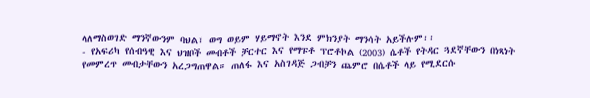ላለማስወገድ ማንኛውንም ባህል፣ ወግ ወይም ሃይማኖት እንደ ምክንያት ማንሳት አይችሉም፡፡
- የአፍሪካ የሰብዓዊ እና ህዝቦች መብቶች ቻርተር እና የማፑቶ ፕሮቶኮል (2003) ሴቶች የትዳር ጓደኛቸውን በነጻነት የመምረጥ መብታቸውን አረጋግጠዋል። ጠለፋ እና አስገዳጅ ጋብቻን ጨምሮ በሴቶች ላይ የሚደርሱ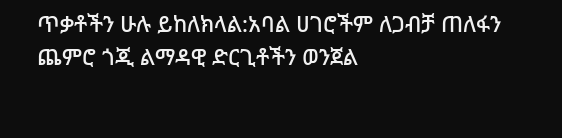ጥቃቶችን ሁሉ ይከለክላል:አባል ሀገሮችም ለጋብቻ ጠለፋን ጨምሮ ጎጂ ልማዳዊ ድርጊቶችን ወንጀል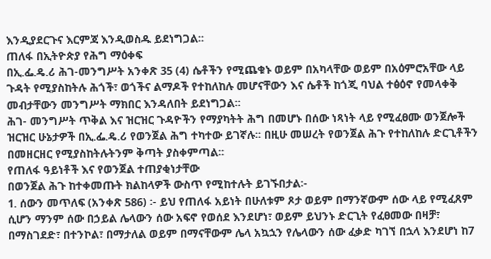እንዲያደርጉና እርምጃ እንዲወስዱ ይደነግጋል፡፡
ጠለፋ በኢትዮጵያ የሕግ ማዕቀፍ
በኢ.ፌ.ዴ.ሪ ሕገ-መንግሥት አንቀጽ 35 (4) ሴቶችን የሚጨቁኑ ወይም በአካላቸው ወይም በአዕምሮአቸው ላይ ጉዳት የሚያስከትሉ ሕጎች፣ ወጎችና ልማዶች የተከለከሉ መሆናቸውን እና ሴቶች ከጎጂ ባህል ተፅዕኖ የመላቀቅ መብታቸውን መንግሥት ማክበር እንዳለበት ይደነግጋል፡፡
ሕገ- መንግሥት ጥቅል እና ዝርዝር ጉዳዮችን የማያካትት ሕግ በመሆኑ በሰው ነጻነት ላይ የሚፈፀሙ ወንጀሎች ዝርዝር ሁኔታዎች በኢ.ፌ.ዴ.ሪ የወንጀል ሕግ ተካተው ይገኛሉ፡፡ በዚሁ መሠረት የወንጀል ሕጉ የተከለከሉ ድርጊቶችን በመዘርዘር የሚያስከትሉትንም ቅጣት ያስቀምጣል፡፡
የጠለፋ ዓይነቶች እና የወንጀል ተጠያቂነታቸው
በወንጀል ሕጉ ከተቀመጡት ክልከላዎች ውስጥ የሚከተሉት ይገኙበታል፡-
1. ሰውን መጥለፍ (አንቀጽ 586) ፡- ይህ የጠለፋ አይነት በሁለቱም ጾታ ወይም በማንኛውም ሰው ላይ የሚፈጸም ሲሆን ማንም ሰው በኃይል ሌላውን ሰው አፍኖ የወሰደ እንደሆነ፣ ወይም ይህንኑ ድርጊት የፈፀመው በዛቻ፣ በማስገደድ፣ በተንኮል፣ በማታለል ወይም በማናቸውም ሌላ አኳኋን የሌላውን ሰው ፈቃድ ካገኘ በኋላ እንደሆነ ከ7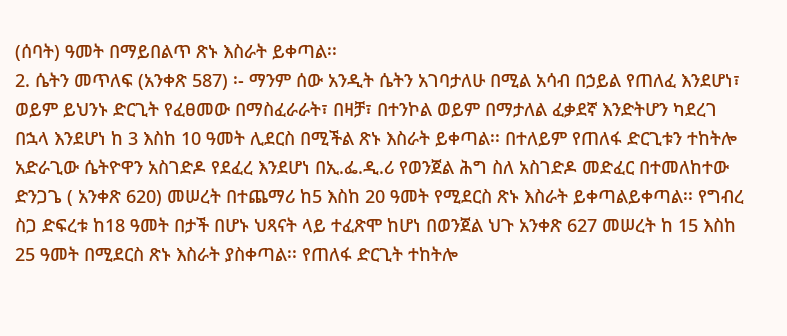(ሰባት) ዓመት በማይበልጥ ጽኑ እስራት ይቀጣል፡፡
2. ሴትን መጥለፍ (አንቀጽ 587) ፡- ማንም ሰው አንዲት ሴትን አገባታለሁ በሚል አሳብ በኃይል የጠለፈ እንደሆነ፣ ወይም ይህንኑ ድርጊት የፈፀመው በማስፈራራት፣ በዛቻ፣ በተንኮል ወይም በማታለል ፈቃደኛ እንድትሆን ካደረገ በኋላ እንደሆነ ከ 3 እስከ 10 ዓመት ሊደርስ በሚችል ጽኑ እስራት ይቀጣል፡፡ በተለይም የጠለፋ ድርጊቱን ተከትሎ አድራጊው ሴትዮዋን አስገድዶ የደፈረ እንደሆነ በኢ.ፌ.ዲ.ሪ የወንጀል ሕግ ስለ አስገድዶ መድፈር በተመለከተው ድንጋጌ ( አንቀጽ 620) መሠረት በተጨማሪ ከ5 እስከ 20 ዓመት የሚደርስ ጽኑ እስራት ይቀጣልይቀጣል፡፡ የግብረ ስጋ ድፍረቱ ከ18 ዓመት በታች በሆኑ ህጻናት ላይ ተፈጽሞ ከሆነ በወንጀል ህጉ አንቀጽ 627 መሠረት ከ 15 እስከ 25 ዓመት በሚደርስ ጽኑ እስራት ያስቀጣል፡፡ የጠለፋ ድርጊት ተከትሎ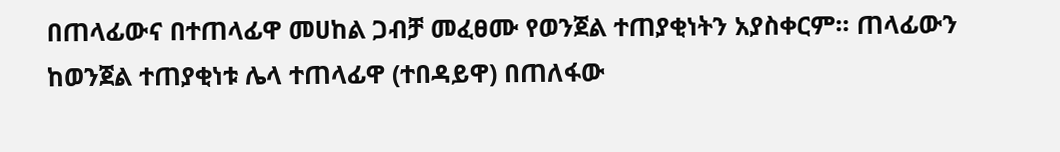በጠላፊውና በተጠላፊዋ መሀከል ጋብቻ መፈፀሙ የወንጀል ተጠያቂነትን አያስቀርም፡፡ ጠላፊውን ከወንጀል ተጠያቂነቱ ሌላ ተጠላፊዋ (ተበዳይዋ) በጠለፋው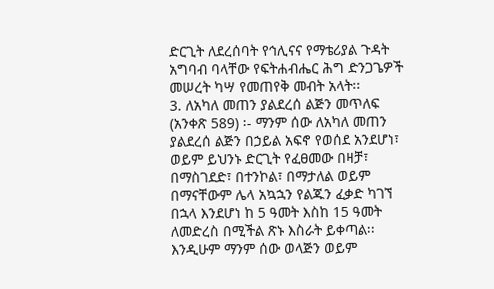ድርጊት ለደረሰባት የኅሊናና የማቴሪያል ጉዳት አግባብ ባላቸው የፍትሐብሔር ሕግ ድንጋጌዎች መሠረት ካሣ የመጠየቅ መብት አላት፡፡
3. ለአካለ መጠን ያልደረሰ ልጅን መጥለፍ (አንቀጽ 589) ፡- ማንም ሰው ለአካለ መጠን ያልደረሰ ልጅን በኃይል አፍኖ የወሰደ አንደሆነ፣ ወይም ይህንኑ ድርጊት የፈፀመው በዛቻ፣ በማስገደድ፣ በተንኮል፣ በማታለል ወይም በማናቸውም ሌላ አኳኋን የልጁን ፈቃድ ካገኘ በኋላ እንደሆነ ከ 5 ዓመት እስከ 15 ዓመት ለመድረስ በሚችል ጽኑ እስራት ይቀጣል፡፡ እንዲሁም ማንም ሰው ወላጅን ወይም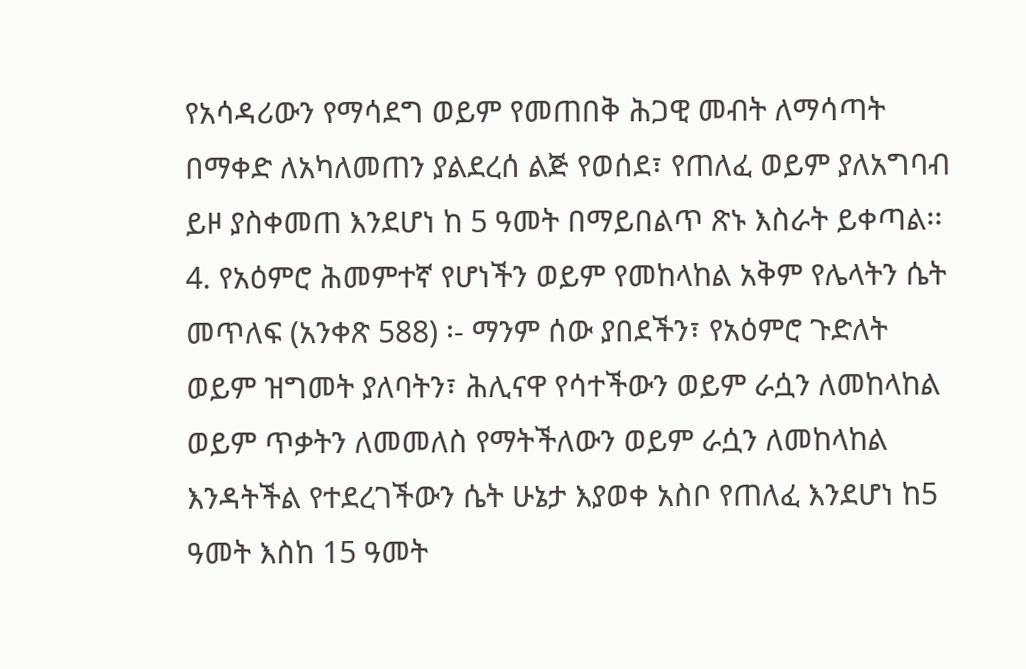የአሳዳሪውን የማሳደግ ወይም የመጠበቅ ሕጋዊ መብት ለማሳጣት በማቀድ ለአካለመጠን ያልደረሰ ልጅ የወሰደ፣ የጠለፈ ወይም ያለአግባብ ይዞ ያስቀመጠ እንደሆነ ከ 5 ዓመት በማይበልጥ ጽኑ እስራት ይቀጣል፡፡
4. የአዕምሮ ሕመምተኛ የሆነችን ወይም የመከላከል አቅም የሌላትን ሴት መጥለፍ (አንቀጽ 588) ፡- ማንም ሰው ያበደችን፣ የአዕምሮ ጉድለት ወይም ዝግመት ያለባትን፣ ሕሊናዋ የሳተችውን ወይም ራሷን ለመከላከል ወይም ጥቃትን ለመመለስ የማትችለውን ወይም ራሷን ለመከላከል እንዳትችል የተደረገችውን ሴት ሁኔታ እያወቀ አስቦ የጠለፈ እንደሆነ ከ5 ዓመት እስከ 15 ዓመት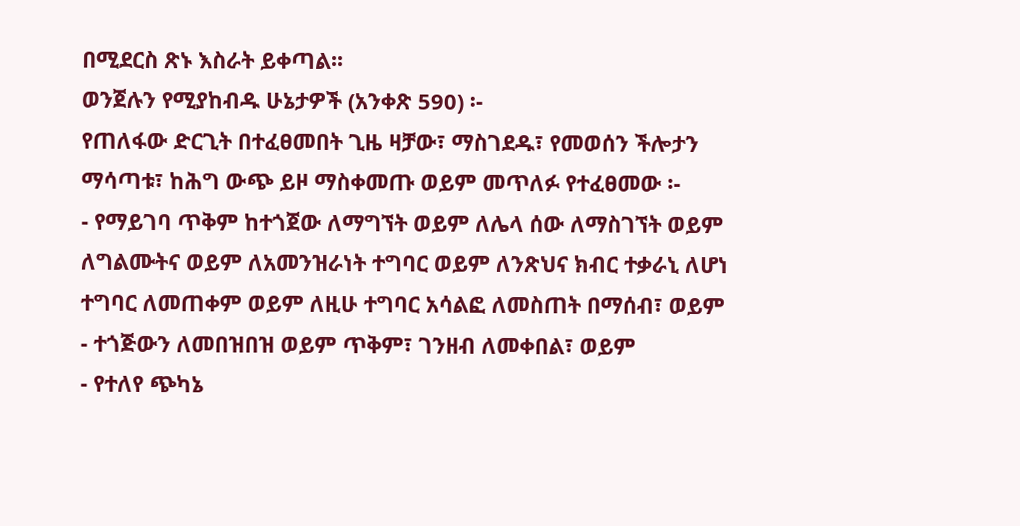በሚደርስ ጽኑ እስራት ይቀጣል፡፡
ወንጀሉን የሚያከብዱ ሁኔታዎች (አንቀጽ 590) ፡-
የጠለፋው ድርጊት በተፈፀመበት ጊዜ ዛቻው፣ ማስገደዱ፣ የመወሰን ችሎታን ማሳጣቱ፣ ከሕግ ውጭ ይዞ ማስቀመጡ ወይም መጥለፉ የተፈፀመው ፡-
- የማይገባ ጥቅም ከተጎጀው ለማግኘት ወይም ለሌላ ሰው ለማስገኘት ወይም ለግልሙትና ወይም ለአመንዝራነት ተግባር ወይም ለንጽህና ክብር ተቃራኒ ለሆነ ተግባር ለመጠቀም ወይም ለዚሁ ተግባር አሳልፎ ለመስጠት በማሰብ፣ ወይም
- ተጎጅውን ለመበዝበዝ ወይም ጥቅም፣ ገንዘብ ለመቀበል፣ ወይም
- የተለየ ጭካኔ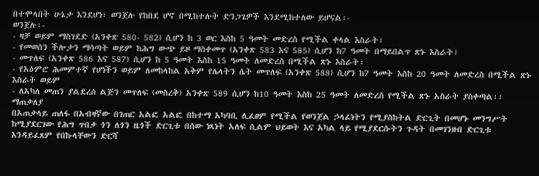በተሞላበት ሁኔታ እንደሆነ፣ ወንጀሉ የከበደ ሆኖ በሚከተሉት ድንጋጌዎች እንደሚከተለው ይሆናል፡-
ወንጀሉ፡-
- ዛቻ ወይም ማስገደድ (አንቀጽ 580- 582) ሲሆን ከ 3 ወር እስከ 5 ዓመት መድረስ የሚችል ቀላል እስራት፣
- የመወሰን ችሎታን ማሳጣት ወይም ከሕግ ውጭ ይዞ ማስቀመጥ (አንቀጽ 583 እና 585) ሲሆን ከ7 ዓመት በማይበልጥ ጽኑ እስራት፣
- መጥለፍ (አንቀጽ 586 እና 587) ሲሆን ከ 5 ዓመት እስከ 15 ዓመት ለመድረስ በሚችል ጽኑ እስራት፣
- የአዕምሮ ሕመምተኛ የሆነችን ወይም ለመከላከል አቅም የሌላትን ሴት መጥለፍ (አንቀጽ 588) ሲሆን ከ7 ዓመት እስከ 20 ዓመት ለመድረስ በሚችል ጽኑ እስራት ወይም
- ለአካለ መጠን ያልደረሰ ልጅን መጥለፍ (መስረቅ) አንቀጽ 589 ሲሆን ከ10 ዓመት እስከ 25 ዓመት ለመድረስ የሚችል ጽኑ አስራት ያስቀጣል፡፡
ማጠቃለያ
በአጠቃላይ ጠለፋ በአብዛኛው በገጠር አልፎ አልፎ በከተማ አካባቢ ሊፈፀም የሚችል የወንጀል ኃላፊነትን የሚያስከትል ድርጊት በመሆኑ መንግሥት ከሚያደርገው የሕግ ጥበቃ ጎን ለጎን ዜጎች ድርጊቱ በሰው ነጻነት አለፍ ሲልም ህይወት እና አካል ላይ የሚያደርሱትን ጉዳት በመገንዘብ ድርጊቱ እንዳይፈጸም የበኩላቸውን ድርሻ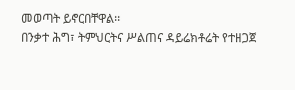መወጣት ይኖርበቸዋል፡፡
በንቃተ ሕግ፣ ትምህርትና ሥልጠና ዳይሬክቶሬት የተዘጋጀ